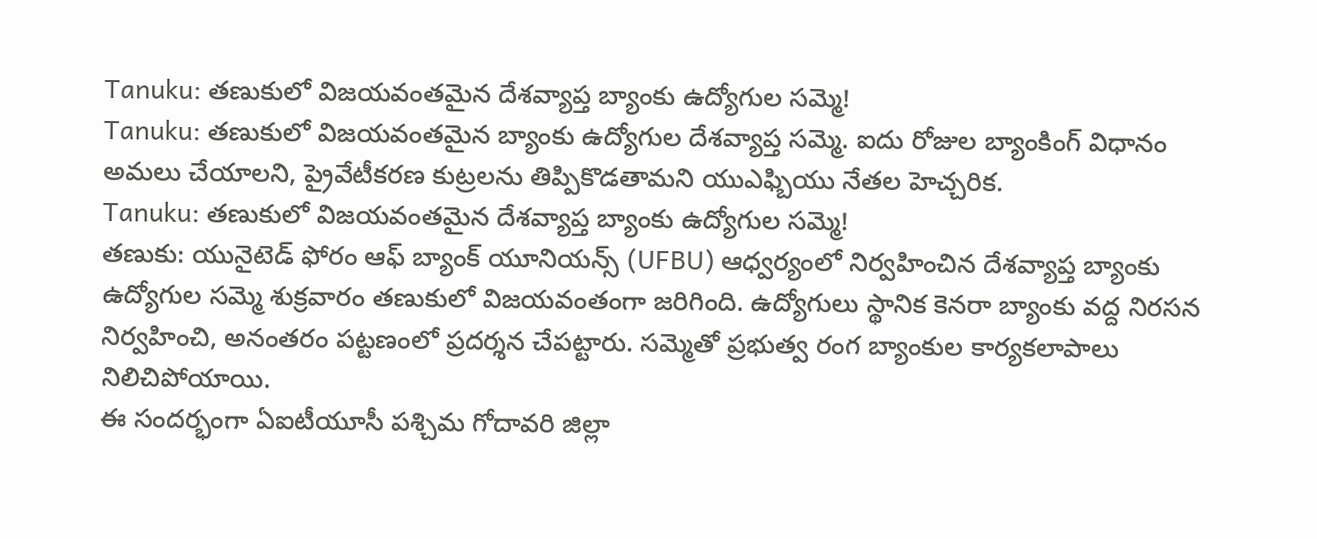Tanuku: తణుకులో విజయవంతమైన దేశవ్యాప్త బ్యాంకు ఉద్యోగుల సమ్మె!
Tanuku: తణుకులో విజయవంతమైన బ్యాంకు ఉద్యోగుల దేశవ్యాప్త సమ్మె. ఐదు రోజుల బ్యాంకింగ్ విధానం అమలు చేయాలని, ప్రైవేటీకరణ కుట్రలను తిప్పికొడతామని యుఎఫ్బియు నేతల హెచ్చరిక.
Tanuku: తణుకులో విజయవంతమైన దేశవ్యాప్త బ్యాంకు ఉద్యోగుల సమ్మె!
తణుకు: యునైటెడ్ ఫోరం ఆఫ్ బ్యాంక్ యూనియన్స్ (UFBU) ఆధ్వర్యంలో నిర్వహించిన దేశవ్యాప్త బ్యాంకు ఉద్యోగుల సమ్మె శుక్రవారం తణుకులో విజయవంతంగా జరిగింది. ఉద్యోగులు స్థానిక కెనరా బ్యాంకు వద్ద నిరసన నిర్వహించి, అనంతరం పట్టణంలో ప్రదర్శన చేపట్టారు. సమ్మెతో ప్రభుత్వ రంగ బ్యాంకుల కార్యకలాపాలు నిలిచిపోయాయి.
ఈ సందర్భంగా ఏఐటీయూసీ పశ్చిమ గోదావరి జిల్లా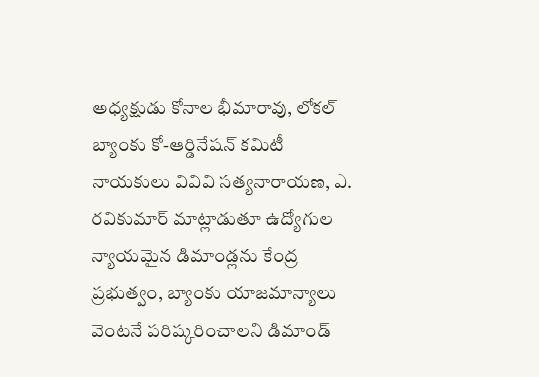అధ్యక్షుడు కోనాల భీమారావు, లోకల్ బ్యాంకు కో-ఆర్డినేషన్ కమిటీ నాయకులు వివివి సత్యనారాయణ, ఎ. రవికుమార్ మాట్లాడుతూ ఉద్యోగుల న్యాయమైన డిమాండ్లను కేంద్ర ప్రభుత్వం, బ్యాంకు యాజమాన్యాలు వెంటనే పరిష్కరించాలని డిమాండ్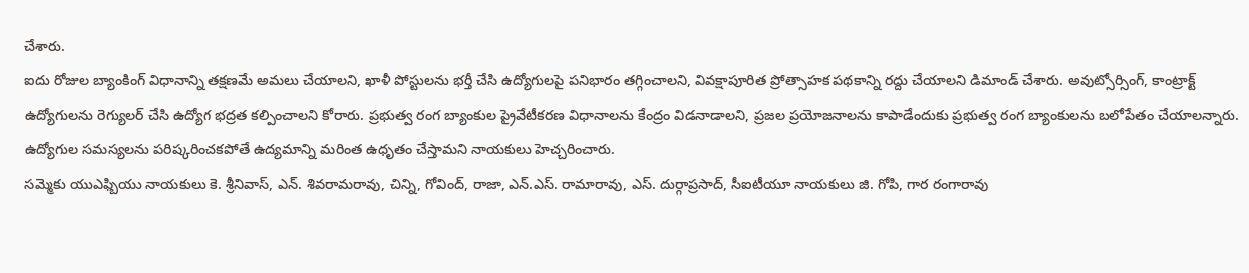చేశారు.
ఐదు రోజుల బ్యాంకింగ్ విధానాన్ని తక్షణమే అమలు చేయాలని, ఖాళీ పోస్టులను భర్తీ చేసి ఉద్యోగులపై పనిభారం తగ్గించాలని, వివక్షాపూరిత ప్రోత్సాహక పథకాన్ని రద్దు చేయాలని డిమాండ్ చేశారు. అవుట్సోర్సింగ్, కాంట్రాక్ట్ ఉద్యోగులను రెగ్యులర్ చేసి ఉద్యోగ భద్రత కల్పించాలని కోరారు. ప్రభుత్వ రంగ బ్యాంకుల ప్రైవేటీకరణ విధానాలను కేంద్రం విడనాడాలని, ప్రజల ప్రయోజనాలను కాపాడేందుకు ప్రభుత్వ రంగ బ్యాంకులను బలోపేతం చేయాలన్నారు. ఉద్యోగుల సమస్యలను పరిష్కరించకపోతే ఉద్యమాన్ని మరింత ఉధృతం చేస్తామని నాయకులు హెచ్చరించారు.
సమ్మెకు యుఎఫ్బియు నాయకులు కె. శ్రీనివాస్, ఎన్. శివరామరావు, చిన్ని, గోవింద్, రాజా, ఎన్.ఎస్. రామారావు, ఎస్. దుర్గాప్రసాద్, సీఐటీయూ నాయకులు జి. గోపి, గార రంగారావు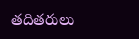తదితరులు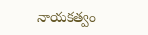నాయకత్వం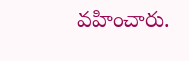వహించారు.